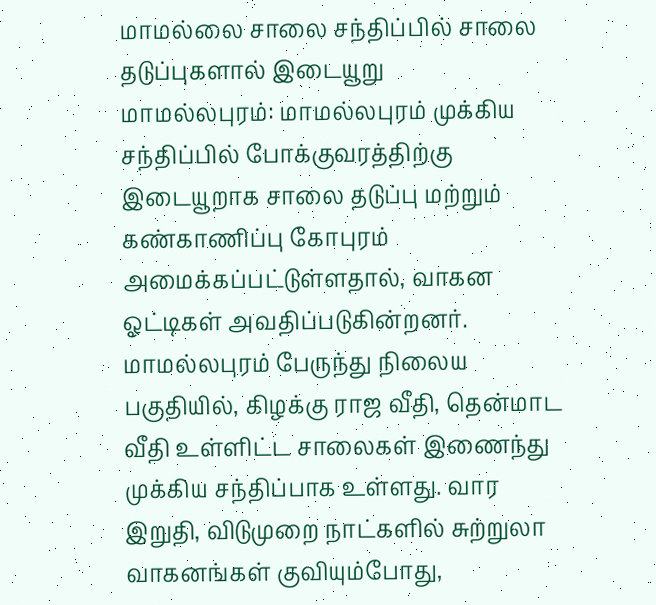மாமல்லை சாலை சந்திப்பில் சாலை தடுப்புகளால் இடையூறு
மாமல்லபுரம்: மாமல்லபுரம் முக்கிய சந்திப்பில் போக்குவரத்திற்கு இடையூறாக சாலை தடுப்பு மற்றும் கண்காணிப்பு கோபுரம் அமைக்கப்பட்டுள்ளதால், வாகன ஓட்டிகள் அவதிப்படுகின்றனர். மாமல்லபுரம் பேருந்து நிலைய பகுதியில், கிழக்கு ராஜ வீதி, தென்மாட வீதி உள்ளிட்ட சாலைகள் இணைந்து முக்கிய சந்திப்பாக உள்ளது. வார இறுதி, விடுமுறை நாட்களில் சுற்றுலா வாகனங்கள் குவியும்போது,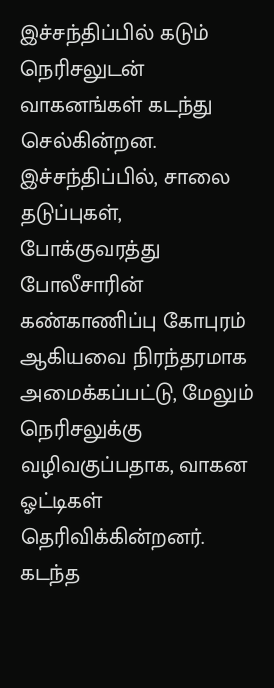இச்சந்திப்பில் கடும் நெரிசலுடன் வாகனங்கள் கடந்து செல்கின்றன.
இச்சந்திப்பில், சாலை தடுப்புகள், போக்குவரத்து போலீசாரின் கண்காணிப்பு கோபுரம் ஆகியவை நிரந்தரமாக அமைக்கப்பட்டு, மேலும் நெரிசலுக்கு வழிவகுப்பதாக, வாகன ஓட்டிகள் தெரிவிக்கின்றனர்.
கடந்த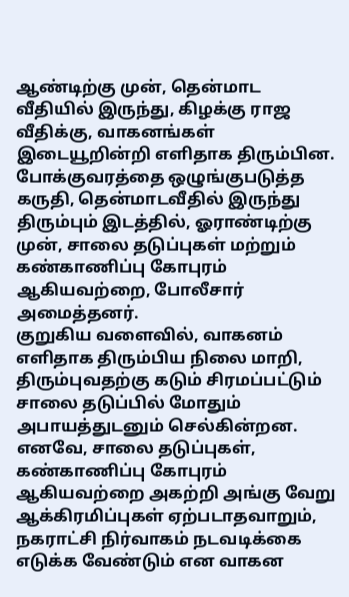ஆண்டிற்கு முன், தென்மாட வீதியில் இருந்து, கிழக்கு ராஜ வீதிக்கு, வாகனங்கள் இடையூறின்றி எளிதாக திரும்பின. போக்குவரத்தை ஒழுங்குபடுத்த கருதி, தென்மாடவீதில் இருந்து திரும்பும் இடத்தில், ஓராண்டிற்கு முன், சாலை தடுப்புகள் மற்றும் கண்காணிப்பு கோபுரம் ஆகியவற்றை, போலீசார் அமைத்தனர்.
குறுகிய வளைவில், வாகனம் எளிதாக திரும்பிய நிலை மாறி, திரும்புவதற்கு கடும் சிரமப்பட்டும் சாலை தடுப்பில் மோதும் அபாயத்துடனும் செல்கின்றன.
எனவே, சாலை தடுப்புகள், கண்காணிப்பு கோபுரம் ஆகியவற்றை அகற்றி அங்கு வேறு ஆக்கிரமிப்புகள் ஏற்படாதவாறும், நகராட்சி நிர்வாகம் நடவடிக்கை எடுக்க வேண்டும் என வாகன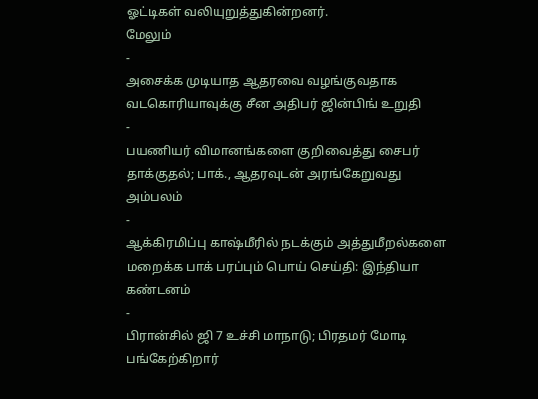ஓட்டிகள் வலியுறுத்துகின்றனர்.
மேலும்
-
அசைக்க முடியாத ஆதரவை வழங்குவதாக வடகொரியாவுக்கு சீன அதிபர் ஜின்பிங் உறுதி
-
பயணியர் விமானங்களை குறிவைத்து சைபர் தாக்குதல்; பாக்., ஆதரவுடன் அரங்கேறுவது அம்பலம்
-
ஆக்கிரமிப்பு காஷ்மீரில் நடக்கும் அத்துமீறல்களை மறைக்க பாக் பரப்பும் பொய் செய்தி: இந்தியா கண்டனம்
-
பிரான்சில் ஜி 7 உச்சி மாநாடு; பிரதமர் மோடி பங்கேற்கிறார்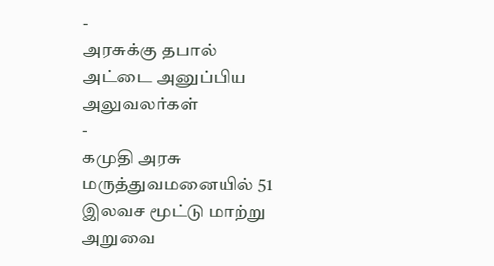-
அரசுக்கு தபால் அட்டை அனுப்பிய அலுவலர்கள்
-
கமுதி அரசு மருத்துவமனையில் 51 இலவச மூட்டு மாற்று அறுவை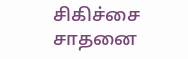சிகிச்சை சாதனை